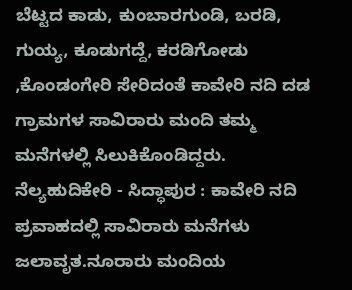ಬೆಟ್ಟದ ಕಾಡು, ಕುಂಬಾರಗುಂಡಿ, ಬರಡಿ, ಗುಯ್ಯ, ಕೂಡುಗದ್ದೆ, ಕರಡಿಗೋಡು ,ಕೊಂಡಂಗೇರಿ ಸೇರಿದಂತೆ ಕಾವೇರಿ ನದಿ ದಡ ಗ್ರಾಮಗಳ ಸಾವಿರಾರು ಮಂದಿ ತಮ್ಮ ಮನೆಗಳಲ್ಲಿ ಸಿಲುಕಿಕೊಂಡಿದ್ದರು.
ನೆಲ್ಯಹುದಿಕೇರಿ - ಸಿದ್ಧಾಪುರ : ಕಾವೇರಿ ನದಿ ಪ್ರವಾಹದಲ್ಲಿ ಸಾವಿರಾರು ಮನೆಗಳು ಜಲಾವೃತ.ನೂರಾರು ಮಂದಿಯ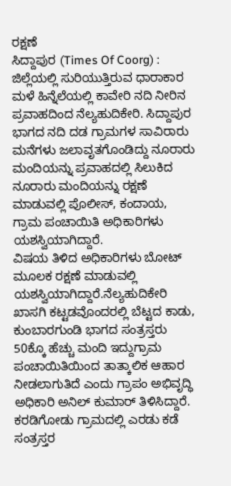ರಕ್ಷಣೆ
ಸಿದ್ದಾಪುರ (Times Of Coorg) : ಜಿಲ್ಲೆಯಲ್ಲಿ ಸುರಿಯುತ್ತಿರುವ ಧಾರಾಕಾರ ಮಳೆ ಹಿನ್ನೆಲೆಯಲ್ಲಿ ಕಾವೇರಿ ನದಿ ನೀರಿನ ಪ್ರವಾಹದಿಂದ ನೆಲ್ಯಹುದಿಕೇರಿ. ಸಿದ್ದಾಪುರ ಭಾಗದ ನದಿ ದಡ ಗ್ರಾಮಗಳ ಸಾವಿರಾರು ಮನೆಗಳು ಜಲಾವೃತಗೊಂಡಿದ್ದು ನೂರಾರು ಮಂದಿಯನ್ನು ಪ್ರವಾಹದಲ್ಲಿ ಸಿಲುಕಿದ ನೂರಾರು ಮಂದಿಯನ್ನು ರಕ್ಷಣೆ ಮಾಡುವಲ್ಲಿ ಪೊಲೀಸ್, ಕಂದಾಯ, ಗ್ರಾಮ ಪಂಚಾಯಿತಿ ಅಧಿಕಾರಿಗಳು ಯಶಸ್ವಿಯಾಗಿದ್ದಾರೆ.
ವಿಷಯ ತಿಳಿದ ಅಧಿಕಾರಿಗಳು ಬೋಟ್ ಮೂಲಕ ರಕ್ಷಣೆ ಮಾಡುವಲ್ಲಿ ಯಶಸ್ವಿಯಾಗಿದ್ದಾರೆ.ನೆಲ್ಯಹುದಿಕೇರಿ ಖಾಸಗಿ ಕಟ್ಟಡವೊಂದರಲ್ಲಿ ಬೆಟ್ಟದ ಕಾಡು, ಕುಂಬಾರಗುಂಡಿ ಭಾಗದ ಸಂತ್ರಸ್ತರು 50ಕ್ಕೊ ಹೆಚ್ಚು ಮಂದಿ ಇದ್ದುಗ್ರಾಮ ಪಂಚಾಯಿತಿಯಿಂದ ತಾತ್ಕಾಲಿಕ ಆಹಾರ ನೀಡಲಾಗುತಿದೆ ಎಂದು ಗ್ರಾಪಂ ಅಭಿವೃದ್ಧಿ ಅಧಿಕಾರಿ ಅನಿಲ್ ಕುಮಾರ್ ತಿಳಿಸಿದ್ದಾರೆ.
ಕರಡಿಗೋಡು ಗ್ರಾಮದಲ್ಲಿ ಎರಡು ಕಡೆ ಸಂತ್ರಸ್ತರ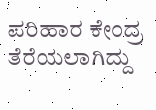ಪರಿಹಾರ ಕೇಂದ್ರ ತೆರೆಯಲಾಗಿದ್ದು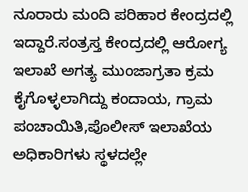ನೂರಾರು ಮಂದಿ ಪರಿಹಾರ ಕೇಂದ್ರದಲ್ಲಿ ಇದ್ದಾರೆ.ಸಂತ್ರಸ್ತ ಕೇಂದ್ರದಲ್ಲಿ ಆರೋಗ್ಯ ಇಲಾಖೆ ಅಗತ್ಯ ಮುಂಜಾಗ್ರತಾ ಕ್ರಮ ಕೈಗೊಳ್ಳಲಾಗಿದ್ದು ಕಂದಾಯ, ಗ್ರಾಮ ಪಂಚಾಯಿತಿ,ಪೊಲೀಸ್ ಇಲಾಖೆಯ ಅಧಿಕಾರಿಗಳು ಸ್ಥಳದಲ್ಲೇ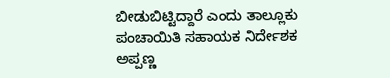ಬೀಡುಬಿಟ್ಟಿದ್ದಾರೆ ಎಂದು ತಾಲ್ಲೂಕು ಪಂಚಾಯಿತಿ ಸಹಾಯಕ ನಿರ್ದೇಶಕ ಅಪ್ಪಣ್ಣ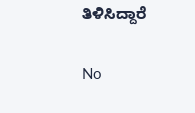ತಿಳಿಸಿದ್ದಾರೆ

No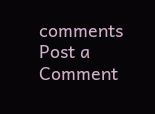comments
Post a Comment